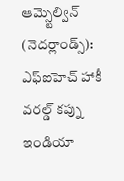ఆమ్స్టెల్విన్ (నెదర్లాండ్స్): ఎఫ్ఐహెచ్ హాకీ వరల్డ్ కప్ను ఇండియా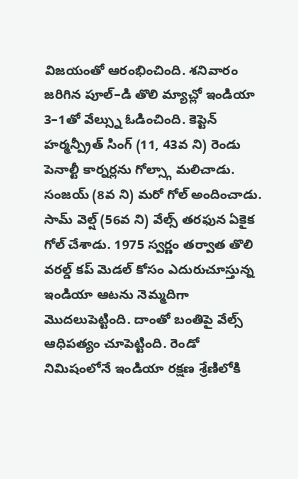విజయంతో ఆరంభించింది. శనివారం జరిగిన పూల్–డి తొలి మ్యాచ్లో ఇండియా 3–1తో వేల్స్ను ఓడించింది. కెప్టెన్ హర్మన్ప్రీత్ సింగ్ (11, 43వ ని) రెండు పెనాల్టీ కార్నర్లను గోల్స్గా మలిచాడు. సంజయ్ (8వ ని) మరో గోల్ అందించాడు. సామ్ వెల్ష్ (56వ ని) వేల్స్ తరఫున ఏకైక గోల్ చేశాడు. 1975 స్వర్ణం తర్వాత తొలి వరల్డ్ కప్ మెడల్ కోసం ఎదురుచూస్తున్న ఇండియా ఆటను నెమ్మదిగా మొదలుపెట్టింది. దాంతో బంతిపై వేల్స్ ఆధిపత్యం చూపెట్టింది. రెండో నిమిషంలోనే ఇండియా రక్షణ శ్రేణిలోకి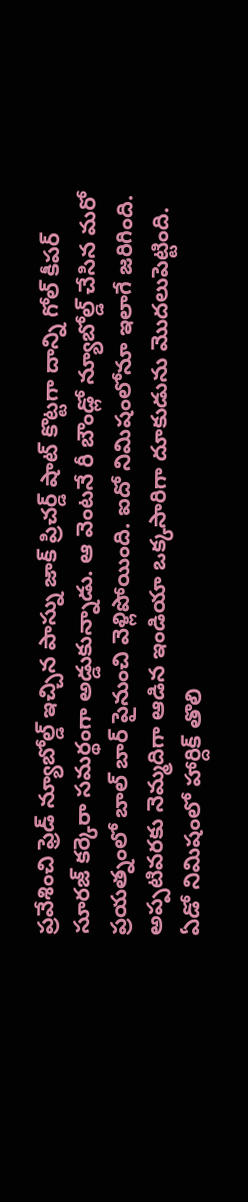ప్రవేశించి ఫ్రెడ్ న్యూబోల్డ్ ఇచ్చిన పాస్ను జాక్ ప్రిచర్డ్ షాట్ కొట్టగా దాన్ని గోల్ కీపర్ సూరజ్ కర్కెరా సమర్థంగా అడ్డుకున్నాడు. ఆ వెంటనే రీ బౌండ్లో న్యూబోల్డ్ చేసిన మరో ప్రయత్నంలో బాల్ బార్ పైనుంచి వెళ్లిపోయింది. ఐదో నిమిషంలోనూ ఇలాగే జరిగింది.
అప్పటివరకు నెమ్మదిగా ఆడిన ఇండియా ఒక్కసారిగా దూకుడును మొదలుపెట్టింది. ఏడో నిమిషంలో హార్దిక్ తొలి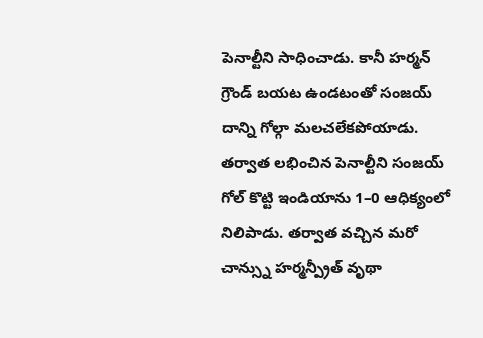పెనాల్టీని సాధించాడు. కానీ హర్మన్ గ్రౌండ్ బయట ఉండటంతో సంజయ్ దాన్ని గోల్గా మలచలేకపోయాడు. తర్వాత లభించిన పెనాల్టీని సంజయ్ గోల్ కొట్టి ఇండియాను 1–0 ఆధిక్యంలో నిలిపాడు. తర్వాత వచ్చిన మరో చాన్స్ను హర్మన్ప్రీత్ వృథా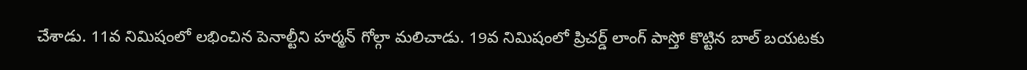చేశాడు. 11వ నిమిషంలో లభించిన పెనాల్టీని హర్మన్ గోల్గా మలిచాడు. 19వ నిమిషంలో ప్రిచర్డ్ లాంగ్ పాస్తో కొట్టిన బాల్ బయటకు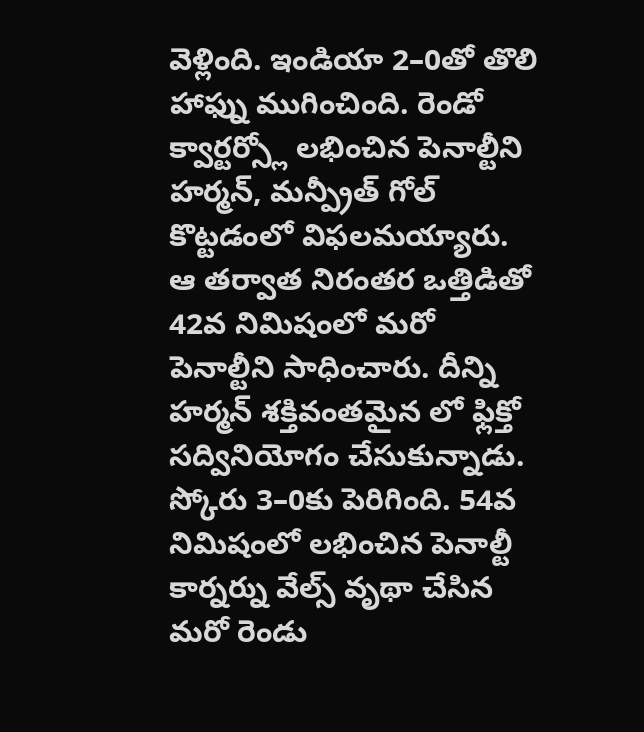వెళ్లింది. ఇండియా 2–0తో తొలి హాఫ్ను ముగించింది. రెండో క్వార్టర్స్లో లభించిన పెనాల్టీని హర్మన్, మన్ప్రీత్ గోల్ కొట్టడంలో విఫలమయ్యారు. ఆ తర్వాత నిరంతర ఒత్తిడితో 42వ నిమిషంలో మరో పెనాల్టీని సాధించారు. దీన్ని హర్మన్ శక్తివంతమైన లో ఫ్లిక్తో సద్వినియోగం చేసుకున్నాడు. స్కోరు 3–0కు పెరిగింది. 54వ నిమిషంలో లభించిన పెనాల్టీ కార్నర్ను వేల్స్ వృథా చేసిన మరో రెండు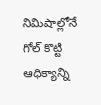నిమిషాల్లోనే గోల్ కొట్టి ఆధిక్యాన్ని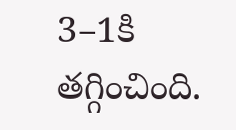3–1కి తగ్గించింది.